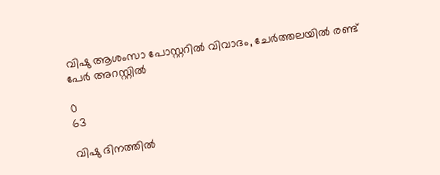വിഷു ആശംസാ പോസ്റ്ററിൽ വിവാദം, ചേർത്തലയിൽ രണ്ട് പേർ അറസ്റ്റിൽ

0
63

വിഷു ദിനത്തിൽ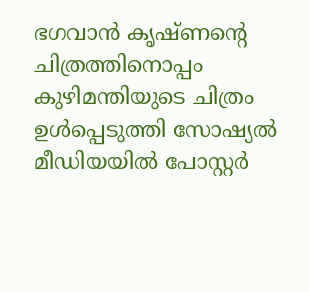ഭഗവാൻ കൃഷ്ണന്റെ ചിത്രത്തിനൊപ്പം കുഴിമന്തിയുടെ ചിത്രം ഉൾപ്പെടുത്തി സോഷ്യൽ മീഡിയയിൽ പോസ്റ്റർ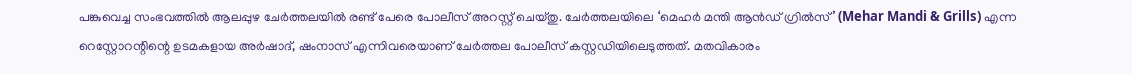പങ്കുവെച്ച സംഭവത്തിൽ ആലപ്പുഴ ചേർത്തലയിൽ രണ്ട് പേരെ പോലീസ് അറസ്റ്റ് ചെയ്തു. ചേർത്തലയിലെ ‘മെഹർ മന്തി ആൻഡ് ഗ്രിൽസ്’ (Mehar Mandi & Grills) എന്ന റെസ്റ്റോറന്റിന്റെ ഉടമകളായ അർഷാദ്, ഷംനാസ് എന്നിവരെയാണ് ചേർത്തല പോലീസ് കസ്റ്റഡിയിലെടുത്തത്. മതവികാരം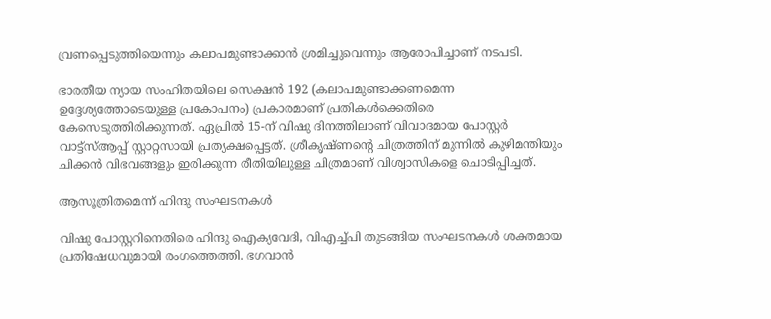വ്രണപ്പെടുത്തിയെന്നും കലാപമുണ്ടാക്കാൻ ശ്രമിച്ചുവെന്നും ആരോപിച്ചാണ് നടപടി.

ഭാരതീയ ന്യായ സംഹിതയിലെ സെക്ഷൻ 192 (കലാപമുണ്ടാക്കണമെന്ന ഉദ്ദേശ്യത്തോടെയുള്ള പ്രകോപനം) പ്രകാരമാണ് പ്രതികൾക്കെതിരെ കേസെടുത്തിരിക്കുന്നത്. ഏപ്രിൽ 15-ന് വിഷു ദിനത്തിലാണ് വിവാദമായ പോസ്റ്റർ വാട്ട്‌സ്ആപ്പ് സ്റ്റാറ്റസായി പ്രത്യക്ഷപ്പെട്ടത്. ശ്രീകൃഷ്ണൻ്റെ ചിത്രത്തിന് മുന്നിൽ കുഴിമന്തിയും ചിക്കൻ വിഭവങ്ങളും ഇരിക്കുന്ന രീതിയിലുള്ള ചിത്രമാണ് വിശ്വാസികളെ ചൊടിപ്പിച്ചത്.

ആസൂത്രിതമെന്ന് ഹിന്ദു സംഘടനകൾ

വിഷു പോസ്റ്ററിനെതിരെ ഹിന്ദു ഐക്യവേദി, വിഎച്ച്പി തുടങ്ങിയ സംഘടനകൾ ശക്തമായ പ്രതിഷേധവുമായി രംഗത്തെത്തി. ഭഗവാൻ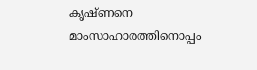കൃഷ്ണനെ മാംസാഹാരത്തിനൊപ്പം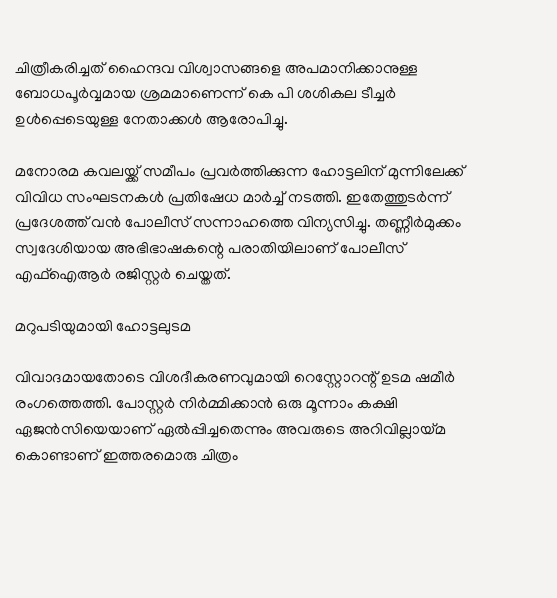ചിത്രീകരിച്ചത് ഹൈന്ദവ വിശ്വാസങ്ങളെ അപമാനിക്കാനുള്ള ബോധപൂർവ്വമായ ശ്രമമാണെന്ന് കെ പി ശശികല ടീച്ചർ ഉൾപ്പെടെയുള്ള നേതാക്കൾ ആരോപിച്ചു.

മനോരമ കവലയ്ക്ക് സമീപം പ്രവർത്തിക്കുന്ന ഹോട്ടലിന് മുന്നിലേക്ക് വിവിധ സംഘടനകൾ പ്രതിഷേധ മാർച്ച് നടത്തി. ഇതേത്തുടർന്ന് പ്രദേശത്ത് വൻ പോലീസ് സന്നാഹത്തെ വിന്യസിച്ചു. തണ്ണീർമുക്കം സ്വദേശിയായ അഭിഭാഷകന്റെ പരാതിയിലാണ് പോലീസ് എഫ്‌ഐആർ രജിസ്റ്റർ ചെയ്തത്.

മറുപടിയുമായി ഹോട്ടലുടമ

വിവാദമായതോടെ വിശദീകരണവുമായി റെസ്റ്റോറന്റ് ഉടമ ഷമീർ രംഗത്തെത്തി. പോസ്റ്റർ നിർമ്മിക്കാൻ ഒരു മൂന്നാം കക്ഷി ഏജൻസിയെയാണ് ഏൽപ്പിച്ചതെന്നും അവരുടെ അറിവില്ലായ്മ കൊണ്ടാണ് ഇത്തരമൊരു ചിത്രം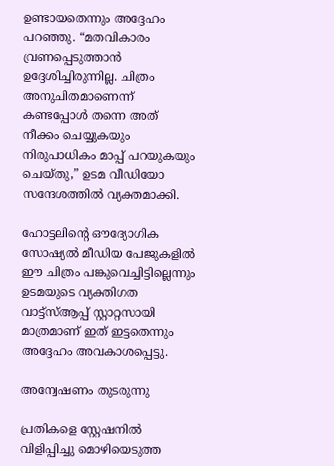ഉണ്ടായതെന്നും അദ്ദേഹം പറഞ്ഞു. “മതവികാരം വ്രണപ്പെടുത്താൻ ഉദ്ദേശിച്ചിരുന്നില്ല. ചിത്രം അനുചിതമാണെന്ന് കണ്ടപ്പോൾ തന്നെ അത് നീക്കം ചെയ്യുകയും നിരുപാധികം മാപ്പ് പറയുകയും ചെയ്തു,” ഉടമ വീഡിയോ സന്ദേശത്തിൽ വ്യക്തമാക്കി.

ഹോട്ടലിന്റെ ഔദ്യോഗിക സോഷ്യൽ മീഡിയ പേജുകളിൽ ഈ ചിത്രം പങ്കുവെച്ചിട്ടില്ലെന്നും ഉടമയുടെ വ്യക്തിഗത വാട്ട്‌സ്ആപ്പ് സ്റ്റാറ്റസായി മാത്രമാണ് ഇത് ഇട്ടതെന്നും അദ്ദേഹം അവകാശപ്പെട്ടു.

അന്വേഷണം തുടരുന്നു

പ്രതികളെ സ്റ്റേഷനിൽ വിളിപ്പിച്ചു മൊഴിയെടുത്ത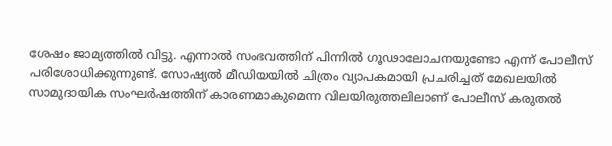ശേഷം ജാമ്യത്തിൽ വിട്ടു. എന്നാൽ സംഭവത്തിന് പിന്നിൽ ഗൂഢാലോചനയുണ്ടോ എന്ന് പോലീസ് പരിശോധിക്കുന്നുണ്ട്. സോഷ്യൽ മീഡിയയിൽ ചിത്രം വ്യാപകമായി പ്രചരിച്ചത് മേഖലയിൽ സാമുദായിക സംഘർഷത്തിന് കാരണമാകുമെന്ന വിലയിരുത്തലിലാണ് പോലീസ് കരുതൽ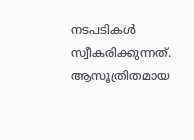നടപടികൾ സ്വീകരിക്കുന്നത്. ആസൂത്രിതമായ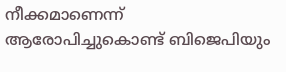നീക്കമാണെന്ന് ആരോപിച്ചുകൊണ്ട് ബിജെപിയും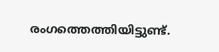രംഗത്തെത്തിയിട്ടുണ്ട്.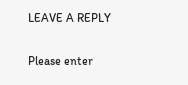LEAVE A REPLY

Please enter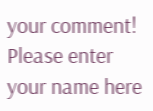your comment!
Please enter your name here